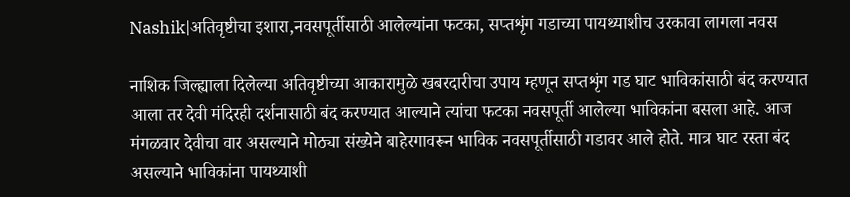Nashik|अतिवृष्टीचा इशारा,नवसपूर्तीसाठी आलेल्यांना फटका, सप्तशृंग गडाच्या पायथ्याशीच उरकावा लागला नवस

नाशिक जिल्ह्याला दिलेल्या अतिवृष्टीच्या आकारामुळे खबरदारीचा उपाय म्हणून सप्तशृंग गड घाट भाविकांसाठी बंद करण्यात आला तर देवी मंदिरही दर्शनासाठी बंद करण्यात आल्याने त्यांचा फटका नवसपूर्ती आलेल्या भाविकांना बसला आहे. आज मंगळवार देवीचा वार असल्याने मोठ्या संख्येने बाहेरगावरून भाविक नवसपूर्तीसाठी गडावर आले होते. मात्र घाट रस्ता बंद असल्याने भाविकांना पायथ्याशी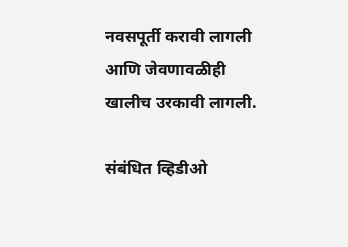नवसपूर्ती करावी लागली आणि जेवणावळीही खालीच उरकावी लागली.

संबंधित व्हिडीओ